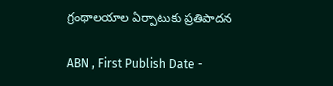గ్రంథాలయాల ఏర్పాటుకు ప్రతిపాదన

ABN , First Publish Date -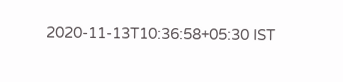2020-11-13T10:36:58+05:30 IST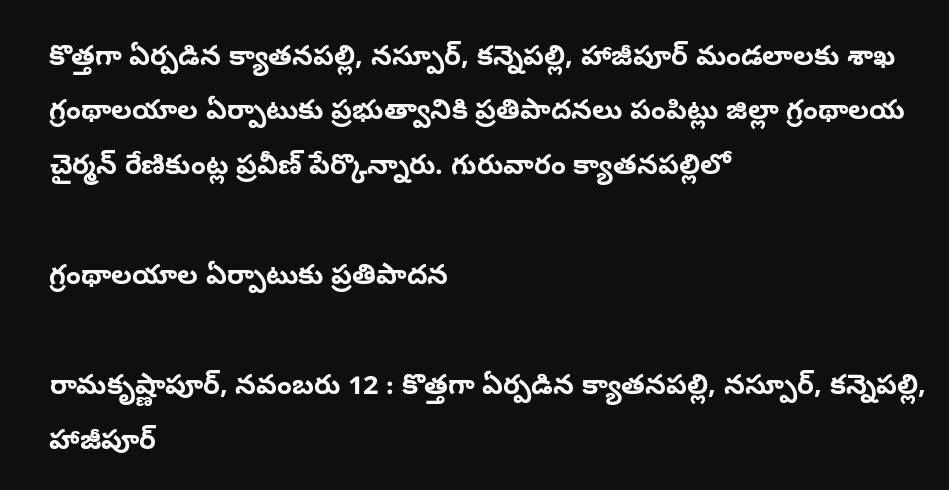కొత్తగా ఏర్పడిన క్యాతనపల్లి, నస్పూర్‌, కన్నెపల్లి, హాజీపూర్‌ మండలాలకు శాఖ గ్రంథాలయాల ఏర్పాటుకు ప్రభుత్వానికి ప్రతిపాదనలు పంపిట్లు జిల్లా గ్రంథాలయ చైర్మన్‌ రేణికుంట్ల ప్రవీణ్‌ పేర్కొన్నారు. గురువారం క్యాతనపల్లిలో

గ్రంథాలయాల ఏర్పాటుకు ప్రతిపాదన

రామకృష్ణాపూర్‌, నవంబరు 12 : కొత్తగా ఏర్పడిన క్యాతనపల్లి, నస్పూర్‌, కన్నెపల్లి, హాజీపూర్‌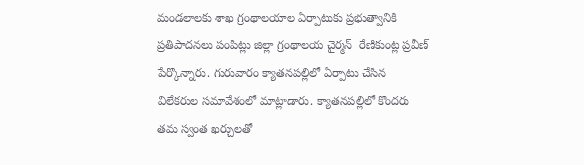మండలాలకు శాఖ గ్రంథాలయాల ఏర్పాటుకు ప్రభుత్వానికి ప్రతిపాదనలు పంపిట్లు జిల్లా గ్రంథాలయ చైర్మన్‌  రేణికుంట్ల ప్రవీణ్‌ పేర్కొన్నారు. గురువారం క్యాతనపల్లిలో ఏర్పాటు చేసిన విలేకరుల సమావేశంలో మాట్లాడారు. క్యాతనపల్లిలో కొందరు తమ స్వంత ఖర్చులతో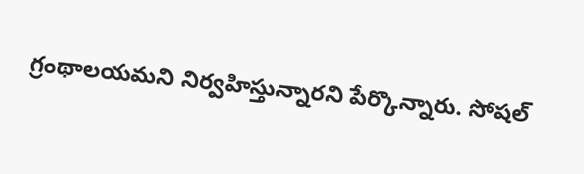గ్రంథాలయమని నిర్వహిస్తున్నారని పేర్కొన్నారు. సోషల్‌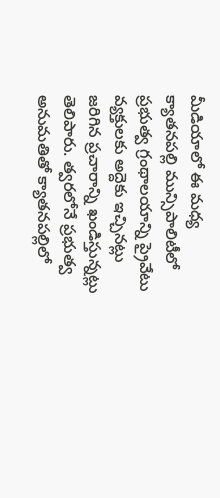మీడియాలో ఈ మధ్య క్యాతనపల్లి మున్సిపాలిటీలో ప్రభుత్వ గ్రంథాలయాన్ని ప్రైవేటు వ్యక్తులకు అద్దెకు ఇచ్చినట్లు జరిగిన ప్రచారాన్ని ఖండిస్తున్నట్లు తెలిపారు. త్వరలోనే ప్రభుత్వ అనుమతితో క్యాతనపల్లిలో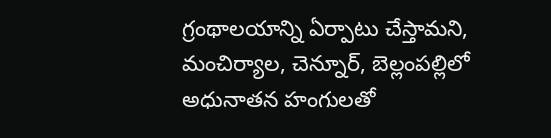గ్రంథాలయాన్ని ఏర్పాటు చేస్తామని, మంచిర్యాల, చెన్నూర్‌, బెల్లంపల్లిలో అధునాతన హంగులతో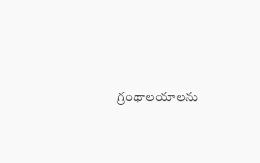గ్రంథాలయాలను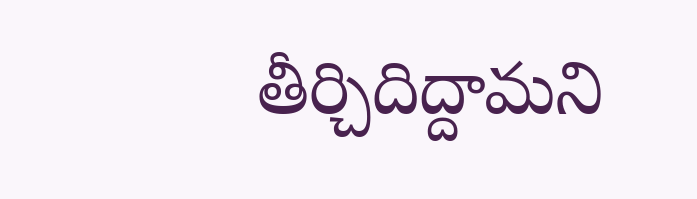తీర్చిదిద్దామని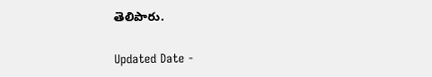తెలిపారు.

Updated Date -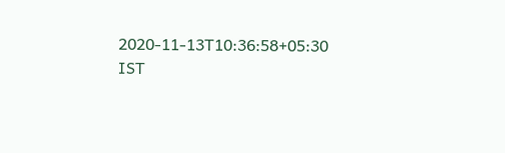2020-11-13T10:36:58+05:30 IST